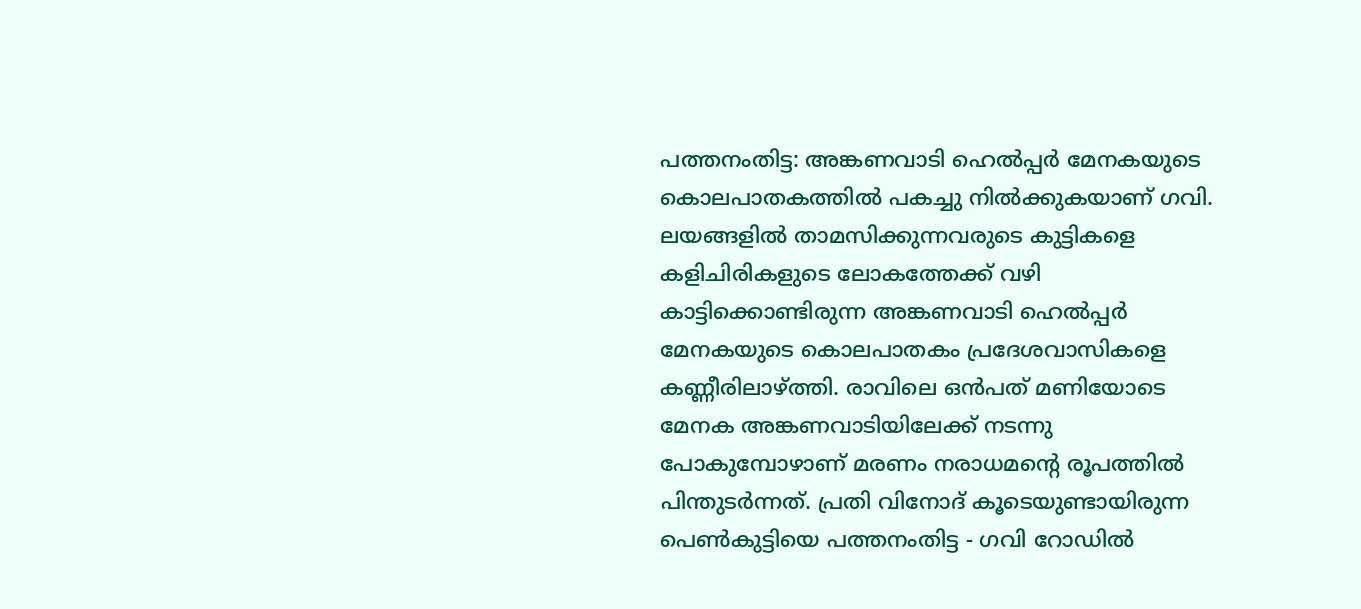പത്തനംതിട്ട: അങ്കണവാടി ഹെൽപ്പർ മേനകയുടെ കൊലപാതകത്തിൽ പകച്ചു നിൽക്കുകയാണ് ഗവി. ലയങ്ങളിൽ താമസിക്കുന്നവരുടെ കുട്ടികളെ കളിചിരികളുടെ ലോകത്തേക്ക് വഴി കാട്ടിക്കൊണ്ടിരുന്ന അങ്കണവാടി ഹെൽപ്പർ മേനകയുടെ കൊലപാതകം പ്രദേശവാസികളെ കണ്ണീരിലാഴ്ത്തി. രാവിലെ ഒൻപത് മണിയോടെ മേനക അങ്കണവാടിയിലേക്ക് നടന്നു പോകുമ്പോഴാണ് മരണം നരാധമന്റെ രൂപത്തിൽ പിന്തുടർന്നത്. പ്രതി വിനോദ് കൂടെയുണ്ടായിരുന്ന പെൺകുട്ടിയെ പത്തനംതിട്ട - ഗവി റോഡിൽ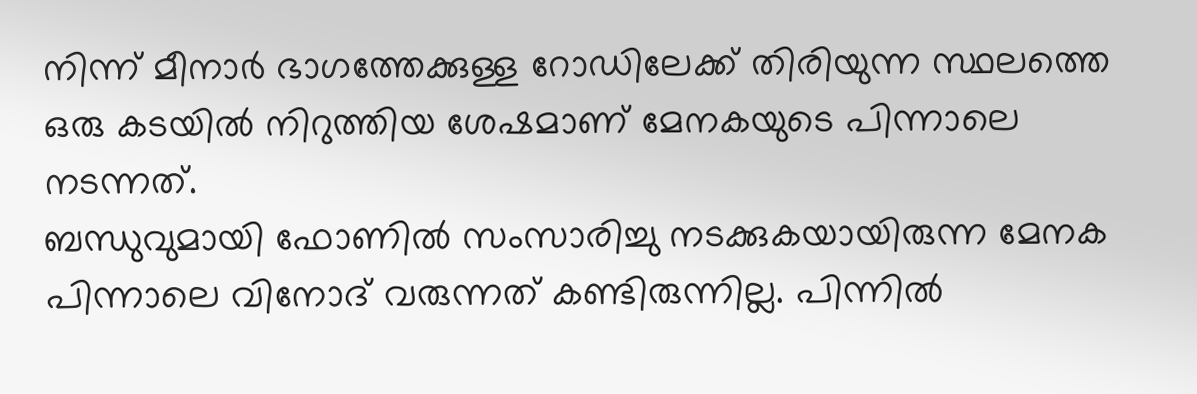നിന്ന് മീനാർ ഭാഗത്തേക്കുള്ള റോഡിലേക്ക് തിരിയുന്ന സ്ഥലത്തെ ഒരു കടയിൽ നിറുത്തിയ ശേഷമാണ് മേനകയുടെ പിന്നാലെ നടന്നത്.
ബന്ധുവുമായി ഫോണിൽ സംസാരിച്ചു നടക്കുകയായിരുന്ന മേനക പിന്നാലെ വിനോദ് വരുന്നത് കണ്ടിരുന്നില്ല. പിന്നിൽ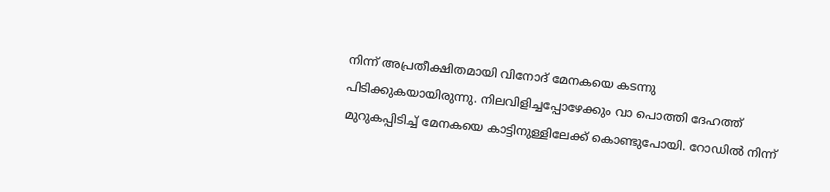നിന്ന് അപ്രതീക്ഷിതമായി വിനോദ് മേനകയെ കടന്നു പിടിക്കുകയായിരുന്നു. നിലവിളിച്ചപ്പോഴേക്കും വാ പൊത്തി ദേഹത്ത് മുറുകപ്പിടിച്ച് മേനകയെ കാട്ടിനുള്ളിലേക്ക് കൊണ്ടുപോയി. റോഡിൽ നിന്ന്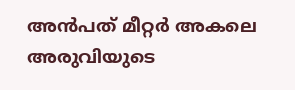അൻപത് മീറ്റർ അകലെ അരുവിയുടെ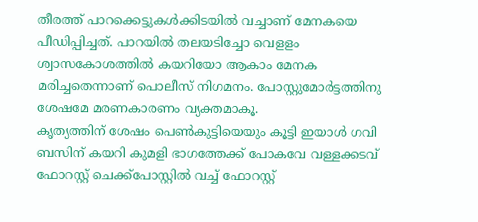തീരത്ത് പാറക്കെട്ടുകൾക്കിടയിൽ വച്ചാണ് മേനകയെ പീഡിപ്പിച്ചത്. പാറയിൽ തലയടിച്ചോ വെളളം ശ്വാസകോശത്തിൽ കയറിയോ ആകാം മേനക മരിച്ചതെന്നാണ് പൊലീസ് നിഗമനം. പോസ്റ്റുമോർട്ടത്തിനു ശേഷമേ മരണകാരണം വ്യക്തമാകൂ.
കൃത്യത്തിന് ശേഷം പെൺകുട്ടിയെയും കൂട്ടി ഇയാൾ ഗവി ബസിന് കയറി കുമളി ഭാഗത്തേക്ക് പോകവേ വള്ളക്കടവ് ഫോറസ്റ്റ് ചെക്ക്പോസ്റ്റിൽ വച്ച് ഫോറസ്റ്റ്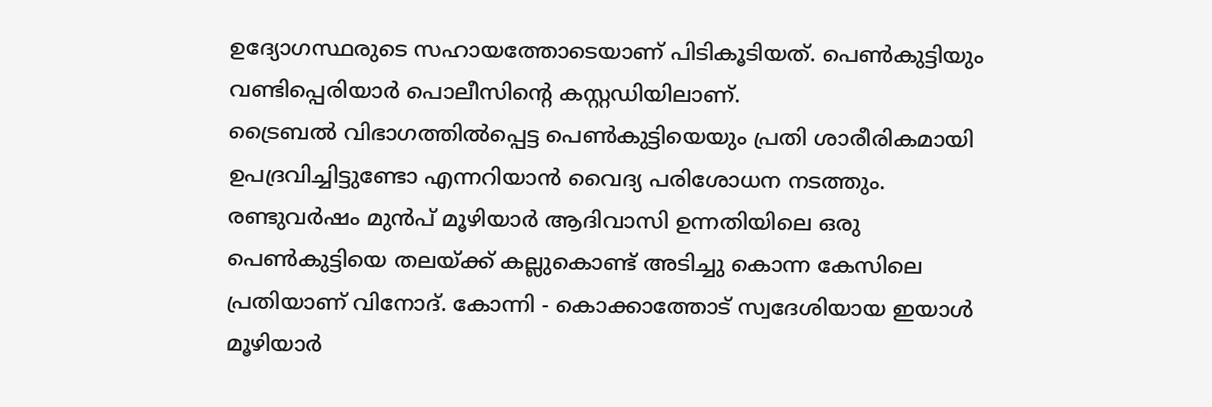ഉദ്യോഗസ്ഥരുടെ സഹായത്തോടെയാണ് പിടികൂടിയത്. പെൺകുട്ടിയും വണ്ടിപ്പെരിയാർ പൊലീസിന്റെ കസ്റ്റഡിയിലാണ്.
ട്രൈബൽ വിഭാഗത്തിൽപ്പെട്ട പെൺകുട്ടിയെയും പ്രതി ശാരീരികമായി ഉപദ്രവിച്ചിട്ടുണ്ടോ എന്നറിയാൻ വൈദ്യ പരിശോധന നടത്തും.
രണ്ടുവർഷം മുൻപ് മൂഴിയാർ ആദിവാസി ഉന്നതിയിലെ ഒരു പെൺകുട്ടിയെ തലയ്ക്ക് കല്ലുകൊണ്ട് അടിച്ചു കൊന്ന കേസിലെ പ്രതിയാണ് വിനോദ്. കോന്നി - കൊക്കാത്തോട് സ്വദേശിയായ ഇയാൾ മൂഴിയാർ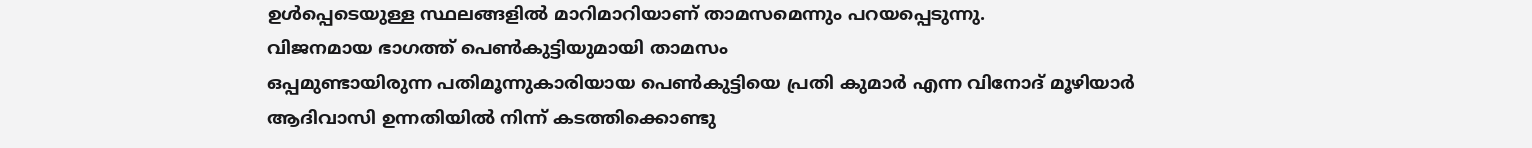ഉൾപ്പെടെയുള്ള സ്ഥലങ്ങളിൽ മാറിമാറിയാണ് താമസമെന്നും പറയപ്പെടുന്നു.
വിജനമായ ഭാഗത്ത് പെൺകുട്ടിയുമായി താമസം
ഒപ്പമുണ്ടായിരുന്ന പതിമൂന്നുകാരിയായ പെൺകുട്ടിയെ പ്രതി കുമാർ എന്ന വിനോദ് മൂഴിയാർ ആദിവാസി ഉന്നതിയിൽ നിന്ന് കടത്തിക്കൊണ്ടു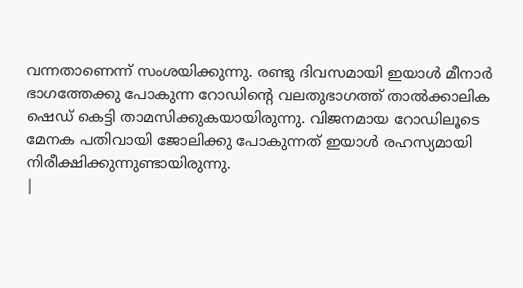വന്നതാണെന്ന് സംശയിക്കുന്നു. രണ്ടു ദിവസമായി ഇയാൾ മീനാർ ഭാഗത്തേക്കു പോകുന്ന റോഡിന്റെ വലതുഭാഗത്ത് താൽക്കാലിക ഷെഡ് കെട്ടി താമസിക്കുകയായിരുന്നു. വിജനമായ റോഡിലൂടെ മേനക പതിവായി ജോലിക്കു പോകുന്നത് ഇയാൾ രഹസ്യമായി നിരീക്ഷിക്കുന്നുണ്ടായിരുന്നു.
|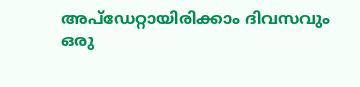അപ്ഡേറ്റായിരിക്കാം ദിവസവും
ഒരു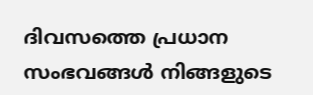ദിവസത്തെ പ്രധാന സംഭവങ്ങൾ നിങ്ങളുടെ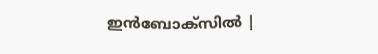ഇൻബോക്സിൽ |